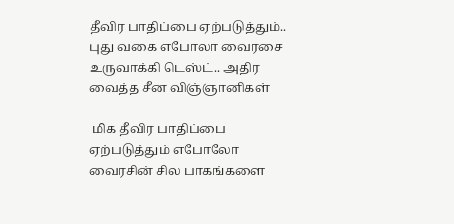தீவிர பாதிப்பை ஏற்படுத்தும்.. புது வகை எபோலா வைரசை உருவாக்கி டெஸ்ட்.. அதிர வைத்த சீன விஞ்ஞானிகள்

 மிக தீவிர பாதிப்பை ஏற்படுத்தும் எபோலோ வைரசின் சில பாகங்களை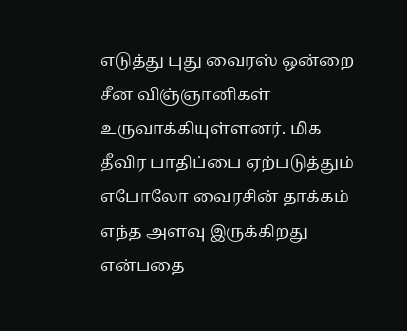எடுத்து புது வைரஸ் ஒன்றை சீன விஞ்ஞானிகள் உருவாக்கியுள்ளனர். மிக தீவிர பாதிப்பை ஏற்படுத்தும் எபோலோ வைரசின் தாக்கம் எந்த அளவு இருக்கிறது என்பதை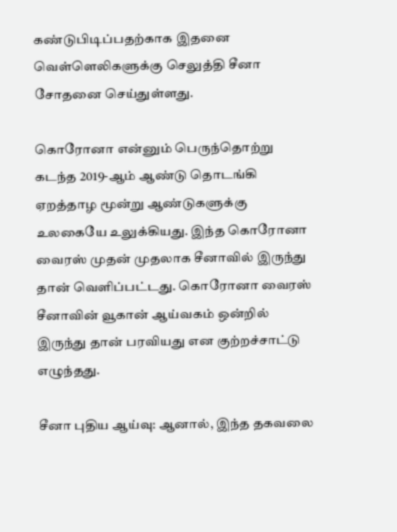கண்டுபிடிப்பதற்காக இதனை வெள்ளெலிகளுக்கு செலுத்தி சீனா சோதனை செய்துள்ளது.

கொரோனா என்னும் பெருந்தொற்று கடந்த 2019-ஆம் ஆண்டு தொடங்கி ஏறத்தாழ மூன்று ஆண்டுகளுக்கு உலகையே உலுக்கியது. இந்த கொரோனா வைரஸ் முதன் முதலாக சீனாவில் இருந்து தான் வெளிப்பட்டது. கொரோனா வைரஸ் சீனாவின் வூகான் ஆய்வகம் ஒன்றில் இருந்து தான் பரவியது என குற்றச்சாட்டு எழுந்தது.

சீனா புதிய ஆய்வு: ஆனால், இந்த தகவலை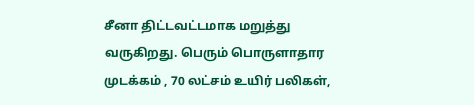சீனா திட்டவட்டமாக மறுத்து வருகிறது. பெரும் பொருளாதார முடக்கம் , 70 லட்சம் உயிர் பலிகள்,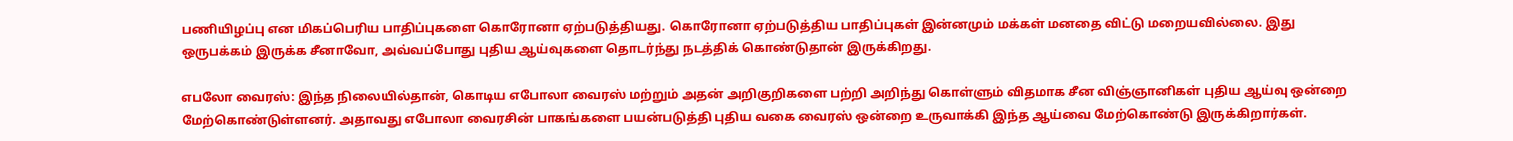பணியிழப்பு என மிகப்பெரிய பாதிப்புகளை கொரோனா ஏற்படுத்தியது. கொரோனா ஏற்படுத்திய பாதிப்புகள் இன்னமும் மக்கள் மனதை விட்டு மறையவில்லை. இது ஒருபக்கம் இருக்க சீனாவோ, அவ்வப்போது புதிய ஆய்வுகளை தொடர்ந்து நடத்திக் கொண்டுதான் இருக்கிறது.

எபலோ வைரஸ்: இந்த நிலையில்தான், கொடிய எபோலா வைரஸ் மற்றும் அதன் அறிகுறிகளை பற்றி அறிந்து கொள்ளும் விதமாக சீன விஞ்ஞானிகள் புதிய ஆய்வு ஒன்றை மேற்கொண்டுள்ளனர். அதாவது எபோலா வைரசின் பாகங்களை பயன்படுத்தி புதிய வகை வைரஸ் ஒன்றை உருவாக்கி இந்த ஆய்வை மேற்கொண்டு இருக்கிறார்கள்.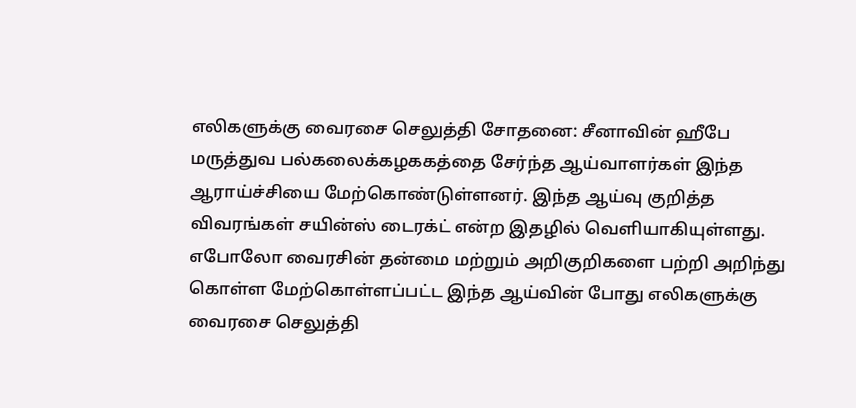எலிகளுக்கு வைரசை செலுத்தி சோதனை: சீனாவின் ஹீபே மருத்துவ பல்கலைக்கழககத்தை சேர்ந்த ஆய்வாளர்கள் இந்த ஆராய்ச்சியை மேற்கொண்டுள்ளனர். இந்த ஆய்வு குறித்த விவரங்கள் சயின்ஸ் டைரக்ட் என்ற இதழில் வெளியாகியுள்ளது. எபோலோ வைரசின் தன்மை மற்றும் அறிகுறிகளை பற்றி அறிந்து கொள்ள மேற்கொள்ளப்பட்ட இந்த ஆய்வின் போது எலிகளுக்கு வைரசை செலுத்தி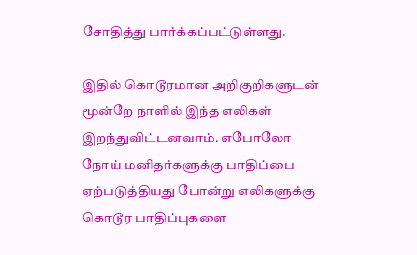சோதித்து பார்க்கப்பட்டுள்ளது.

இதில் கொடூரமான அறிகுறிகளுடன் மூன்றே நாளில் இந்த எலிகள் இறந்துவிட்டனவாம். எபோலோ நோய் மனிதர்களுக்கு பாதிப்பை ஏற்படுத்தியது போன்று எலிகளுக்கு கொடூர பாதிப்புகளை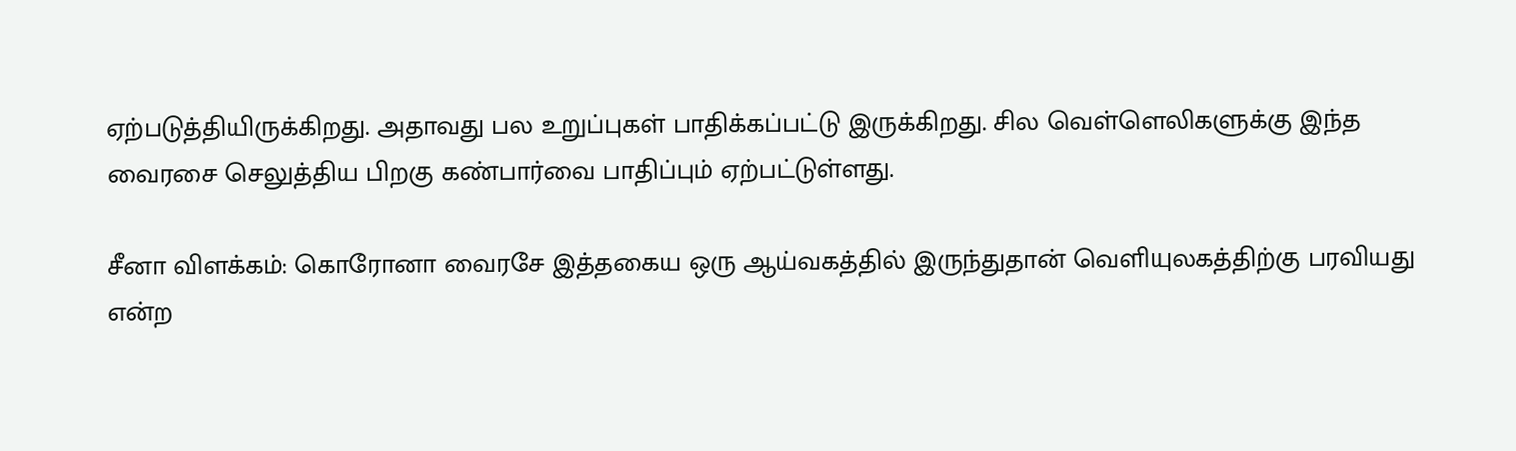ஏற்படுத்தியிருக்கிறது. அதாவது பல உறுப்புகள் பாதிக்கப்பட்டு இருக்கிறது. சில வெள்ளெலிகளுக்கு இந்த வைரசை செலுத்திய பிறகு கண்பார்வை பாதிப்பும் ஏற்பட்டுள்ளது.

சீனா விளக்கம்: கொரோனா வைரசே இத்தகைய ஒரு ஆய்வகத்தில் இருந்துதான் வெளியுலகத்திற்கு பரவியது என்ற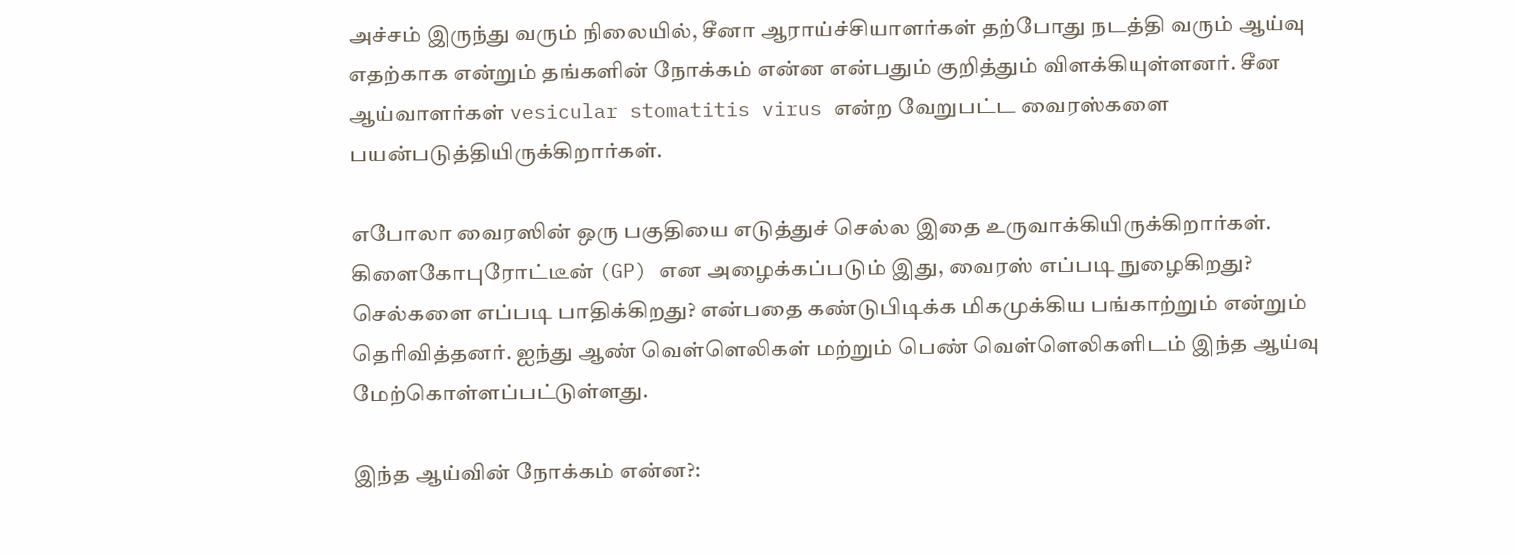அச்சம் இருந்து வரும் நிலையில், சீனா ஆராய்ச்சியாளர்கள் தற்போது நடத்தி வரும் ஆய்வு எதற்காக என்றும் தங்களின் நோக்கம் என்ன என்பதும் குறித்தும் விளக்கியுள்ளனர். சீன ஆய்வாளர்கள் vesicular stomatitis virus என்ற வேறுபட்ட வைரஸ்களை பயன்படுத்தியிருக்கிறார்கள்.

எபோலா வைரஸின் ஒரு பகுதியை எடுத்துச் செல்ல இதை உருவாக்கியிருக்கிறார்கள். கிளைகோபுரோட்டீன் (GP) என அழைக்கப்படும் இது, வைரஸ் எப்படி நுழைகிறது? செல்களை எப்படி பாதிக்கிறது? என்பதை கண்டுபிடிக்க மிகமுக்கிய பங்காற்றும் என்றும் தெரிவித்தனர். ஐந்து ஆண் வெள்ளெலிகள் மற்றும் பெண் வெள்ளெலிகளிடம் இந்த ஆய்வு மேற்கொள்ளப்பட்டுள்ளது.

இந்த ஆய்வின் நோக்கம் என்ன?: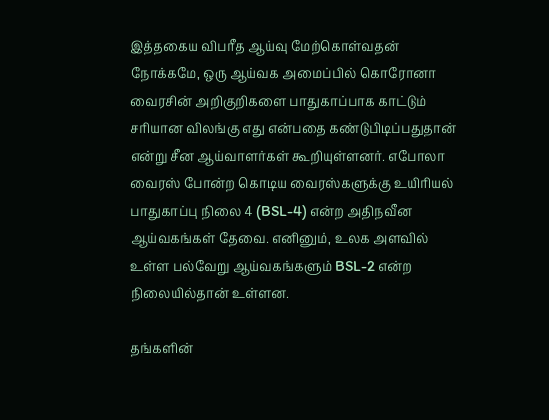இத்தகைய விபரீத ஆய்வு மேற்கொள்வதன் நோக்கமே, ஒரு ஆய்வக அமைப்பில் கொரோனா வைரசின் அறிகுறிகளை பாதுகாப்பாக காட்டும் சரியான விலங்கு எது என்பதை கண்டுபிடிப்பதுதான் என்று சீன ஆய்வாளர்கள் கூறியுள்ளனர். எபோலா வைரஸ் போன்ற கொடிய வைரஸ்களுக்கு உயிரியல் பாதுகாப்பு நிலை 4 (BSL-4) என்ற அதிநவீன ஆய்வகங்கள் தேவை. எனினும், உலக அளவில் உள்ள பல்வேறு ஆய்வகங்களும் BSL-2 என்ற நிலையில்தான் உள்ளன.

தங்களின்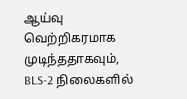ஆய்வு வெற்றிகரமாக முடிந்ததாகவும், BLS-2 நிலைகளில்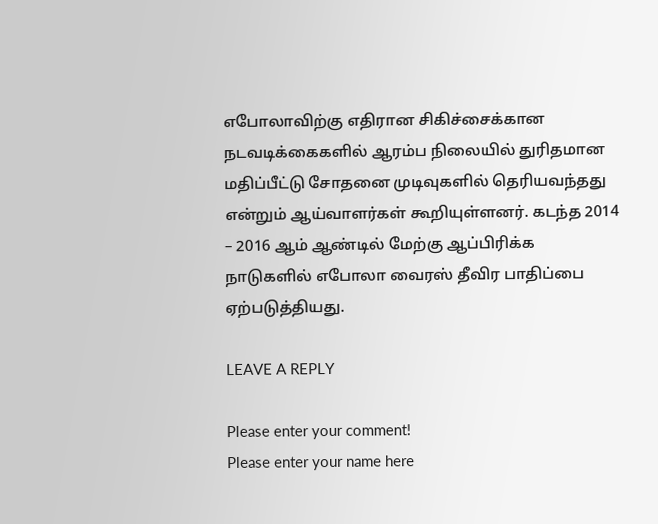எபோலாவிற்கு எதிரான சிகிச்சைக்கான நடவடிக்கைகளில் ஆரம்ப நிலையில் துரிதமான மதிப்பீட்டு சோதனை முடிவுகளில் தெரியவந்தது என்றும் ஆய்வாளர்கள் கூறியுள்ளனர். கடந்த 2014 – 2016 ஆம் ஆண்டில் மேற்கு ஆப்பிரிக்க நாடுகளில் எபோலா வைரஸ் தீவிர பாதிப்பை ஏற்படுத்தியது.

LEAVE A REPLY

Please enter your comment!
Please enter your name here